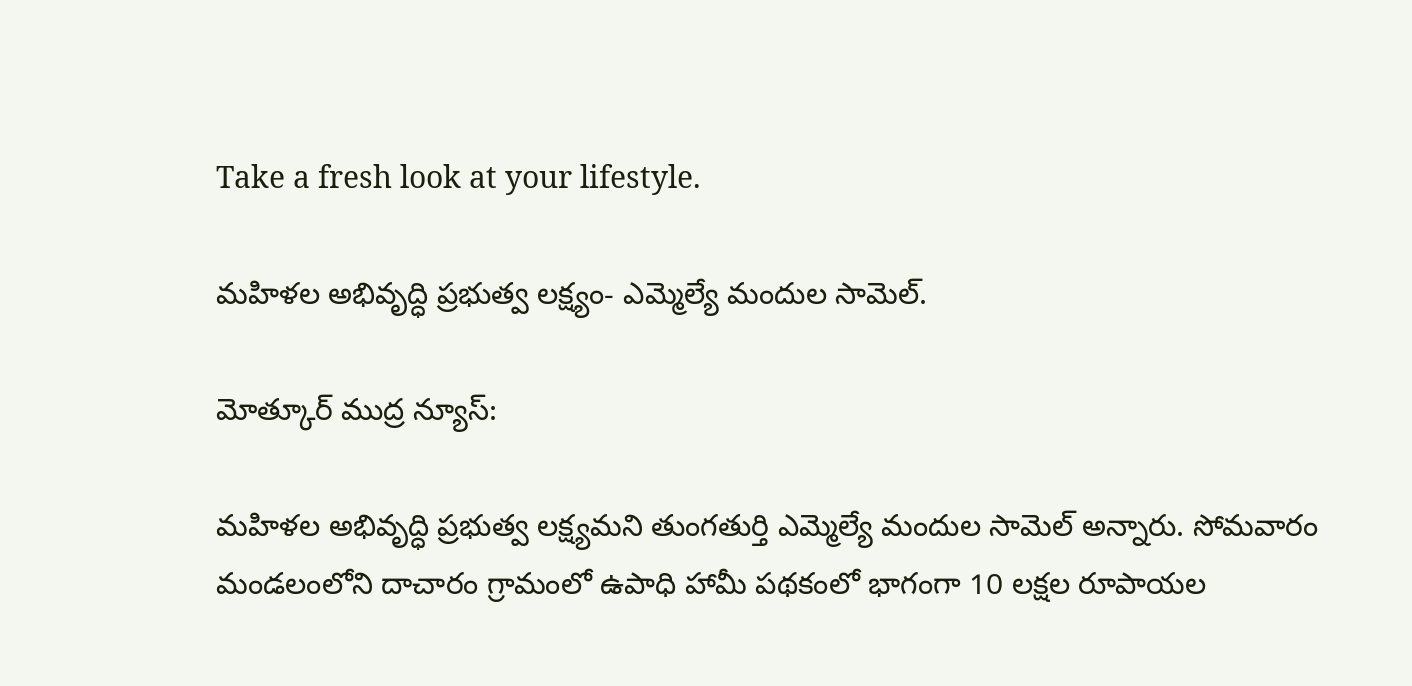Take a fresh look at your lifestyle.

మహిళల అభివృద్ధి ప్రభుత్వ లక్ష్యం- ఎమ్మెల్యే మందుల సామెల్.

మోత్కూర్ ముద్ర న్యూస్:

మహిళల అభివృద్ధి ప్రభుత్వ లక్ష్యమని తుంగతుర్తి ఎమ్మెల్యే మందుల సామెల్ అన్నారు. సోమవారం మండలంలోని దాచారం గ్రామంలో ఉపాధి హామీ పథకంలో భాగంగా 10 లక్షల రూపాయల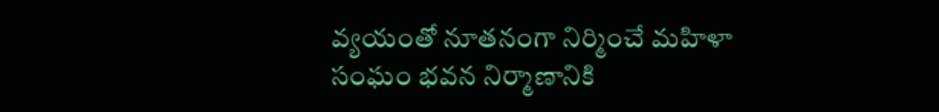వ్యయంతో నూతనంగా నిర్మించే మహిళా సంఘం భవన నిర్మాణానికి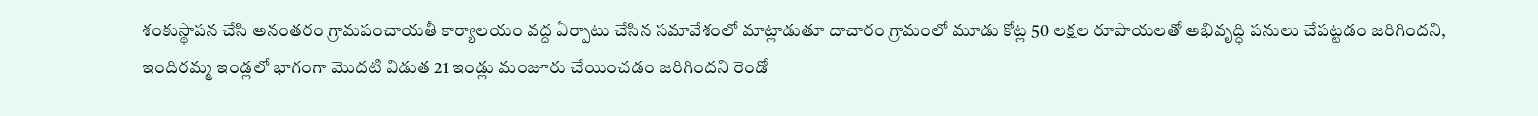శంకుస్థాపన చేసి అనంతరం గ్రామపంచాయతీ కార్యాలయం వద్ద ఏర్పాటు చేసిన సమావేశంలో మాట్లాడుతూ దాచారం గ్రామంలో మూడు కోట్ల 50 లక్షల రూపాయలతో అభివృద్ధి పనులు చేపట్టడం జరిగిందని, ఇందిరమ్మ ఇండ్లలో భాగంగా మొదటి విడుత 21 ఇండ్లు మంజూరు చేయించడం జరిగిందని రెండో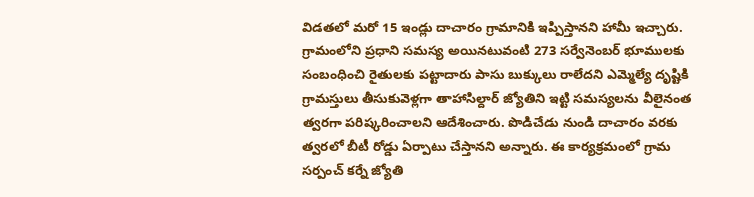విడతలో మరో 15 ఇండ్లు దాచారం గ్రామానికి ఇప్పిస్తానని హామీ ఇచ్చారు. గ్రామంలోని ప్రధాని సమస్య అయినటువంటి 273 సర్వేనెంబర్ భూములకు సంబంధించి రైతులకు పట్టాదారు పాసు బుక్కులు రాలేదని ఎమ్మెల్యే దృష్టికి గ్రామస్తులు తీసుకువెళ్లగా తాహాసిల్దార్ జ్యోతిని ఇట్టి సమస్యలను వీలైనంత త్వరగా పరిష్కరించాలని ఆదేశించారు. పొడిచేడు నుండి దాచారం వరకు త్వరలో బీటీ రోడ్డు ఏర్పాటు చేస్తానని అన్నారు. ఈ కార్యక్రమంలో గ్రామ సర్పంచ్ కర్నే జ్యోతి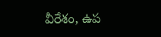వీరేశం, ఉప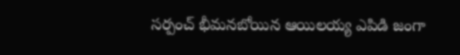సర్పంచ్ భీమనబోయిన ఆయిలయ్య ఎపిడి జంగా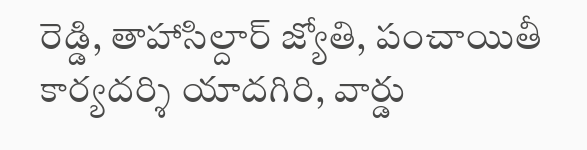రెడ్డి, తాహాసిల్దార్ జ్యోతి, పంచాయితీ కార్యదర్శి యాదగిరి, వార్డు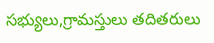సభ్యులు,గ్రామస్తులు తదితరులు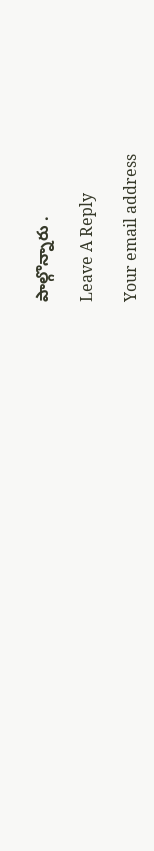పాల్గొన్నారు .

Leave A Reply

Your email address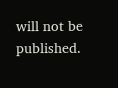will not be published.